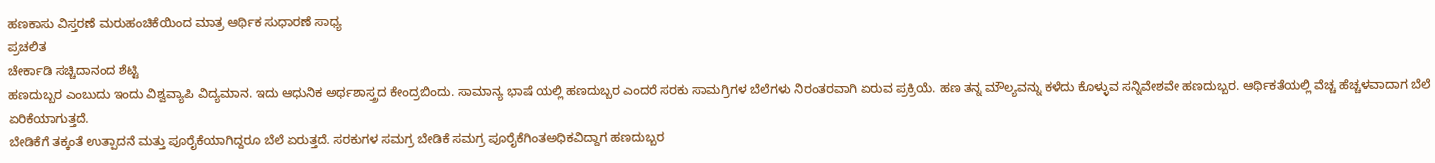ಹಣಕಾಸು ವಿಸ್ತರಣೆ ಮರುಹಂಚಿಕೆಯಿಂದ ಮಾತ್ರ ಆರ್ಥಿಕ ಸುಧಾರಣೆ ಸಾಧ್ಯ
ಪ್ರಚಲಿತ
ಚೇರ್ಕಾಡಿ ಸಚ್ಚಿದಾನಂದ ಶೆಟ್ಟಿ
ಹಣದುಬ್ಬರ ಎಂಬುದು ಇಂದು ವಿಶ್ವವ್ಯಾಪಿ ವಿದ್ಯಮಾನ. ಇದು ಆಧುನಿಕ ಅರ್ಥಶಾಸ್ತ್ರದ ಕೇಂದ್ರಬಿಂದು. ಸಾಮಾನ್ಯ ಭಾಷೆ ಯಲ್ಲಿ ಹಣದುಬ್ಬರ ಎಂದರೆ ಸರಕು ಸಾಮಗ್ರಿಗಳ ಬೆಲೆಗಳು ನಿರಂತರವಾಗಿ ಏರುವ ಪ್ರಕ್ರಿಯೆ. ಹಣ ತನ್ನ ಮೌಲ್ಯವನ್ನು ಕಳೆದು ಕೊಳ್ಳುವ ಸನ್ನಿವೇಶವೇ ಹಣದುಬ್ಬರ. ಆರ್ಥಿಕತೆಯಲ್ಲಿ ವೆಚ್ಚ ಹೆಚ್ಚಳವಾದಾಗ ಬೆಲೆ ಏರಿಕೆಯಾಗುತ್ತದೆ.
ಬೇಡಿಕೆಗೆ ತಕ್ಕಂತೆ ಉತ್ಪಾದನೆ ಮತ್ತು ಪೂರೈಕೆಯಾಗಿದ್ದರೂ ಬೆಲೆ ಏರುತ್ತದೆ. ಸರಕುಗಳ ಸಮಗ್ರ ಬೇಡಿಕೆ ಸಮಗ್ರ ಪೂರೈಕೆಗಿಂತಅಧಿಕವಿದ್ದಾಗ ಹಣದುಬ್ಬರ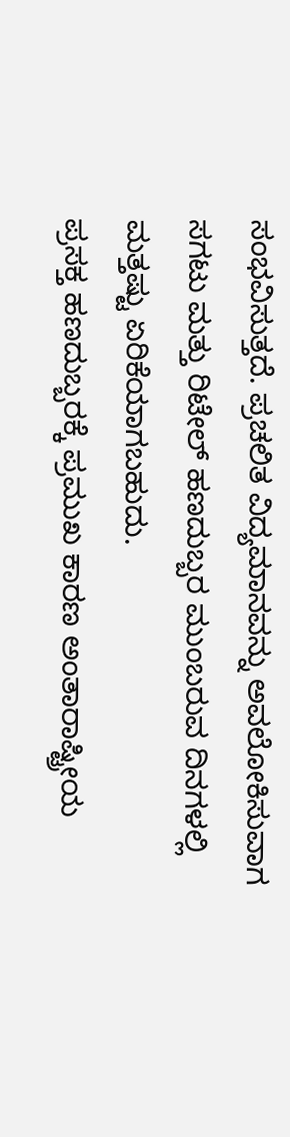ಸಂಭವಿಸುತ್ತದೆ. ಪ್ರಚಲಿತ ವಿದ್ಯಮಾನವನ್ನು ಅವಲೋಕಿಸುವಾಗ ಸಗಟು ಮತ್ತು ರಿಟೇಲ್ ಹಣದುಬ್ಬರ ಮುಂಬರುವ ದಿನಗಳಲ್ಲಿ ಮತ್ತಷ್ಟು ಏರಿಕೆಯಾಗಬಹುದು.
ಪ್ರಸಕ್ತ ಹಣದುಬ್ಬರಕ್ಕೆ ಪ್ರಮುಖ ಕಾರಣ ಅಂತಾರಾಷ್ಟ್ರೀಯ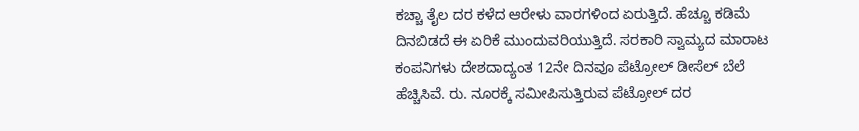ಕಚ್ಚಾ ತೈಲ ದರ ಕಳೆದ ಆರೇಳು ವಾರಗಳಿಂದ ಏರುತ್ತಿದೆ. ಹೆಚ್ಚೂ ಕಡಿಮೆ ದಿನಬಿಡದೆ ಈ ಏರಿಕೆ ಮುಂದುವರಿಯುತ್ತಿದೆ. ಸರಕಾರಿ ಸ್ವಾಮ್ಯದ ಮಾರಾಟ ಕಂಪನಿಗಳು ದೇಶದಾದ್ಯಂತ 12ನೇ ದಿನವೂ ಪೆಟ್ರೋಲ್ ಡೀಸೆಲ್ ಬೆಲೆ ಹೆಚ್ಚಿಸಿವೆ. ರು. ನೂರಕ್ಕೆ ಸಮೀಪಿಸುತ್ತಿರುವ ಪೆಟ್ರೋಲ್ ದರ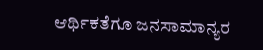ಆರ್ಥಿಕತೆಗೂ ಜನಸಾಮಾನ್ಯರ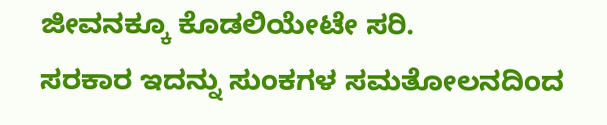ಜೀವನಕ್ಕೂ ಕೊಡಲಿಯೇಟೇ ಸರಿ.
ಸರಕಾರ ಇದನ್ನು ಸುಂಕಗಳ ಸಮತೋಲನದಿಂದ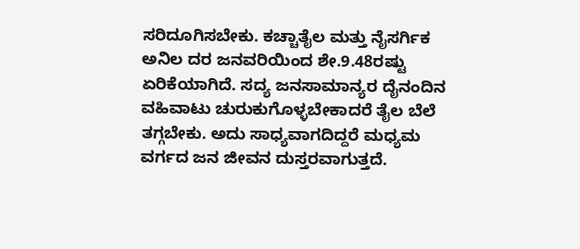ಸರಿದೂಗಿಸಬೇಕು. ಕಚ್ಚಾತೈಲ ಮತ್ತು ನೈಸರ್ಗಿಕ ಅನಿಲ ದರ ಜನವರಿಯಿಂದ ಶೇ.9.48ರಷ್ಟು ಏರಿಕೆಯಾಗಿದೆ. ಸದ್ಯ ಜನಸಾಮಾನ್ಯರ ದೈನಂದಿನ ವಹಿವಾಟು ಚುರುಕುಗೊಳ್ಳಬೇಕಾದರೆ ತೈಲ ಬೆಲೆ ತಗ್ಗಬೇಕು. ಅದು ಸಾಧ್ಯವಾಗದಿದ್ದರೆ ಮಧ್ಯಮ ವರ್ಗದ ಜನ ಜೀವನ ದುಸ್ತರವಾಗುತ್ತದೆ.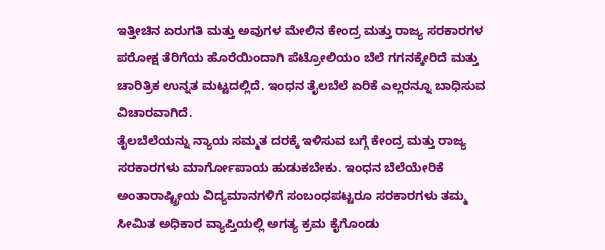ಇತ್ತೀಚಿನ ಏರುಗತಿ ಮತ್ತು ಅವುಗಳ ಮೇಲಿನ ಕೇಂದ್ರ ಮತ್ತು ರಾಜ್ಯ ಸರಕಾರಗಳ ಪರೋಕ್ಷ ತೆರಿಗೆಯ ಹೊರೆಯಿಂದಾಗಿ ಪೆಟ್ರೋಲಿಯಂ ಬೆಲೆ ಗಗನಕ್ಕೇರಿದೆ ಮತ್ತು ಚಾರಿತ್ರಿಕ ಉನ್ನತ ಮಟ್ಟದಲ್ಲಿದೆ. ಇಂಧನ ತೈಲಬೆಲೆ ಏರಿಕೆ ಎಲ್ಲರನ್ನೂ ಬಾಧಿಸುವ ವಿಚಾರವಾಗಿದೆ.
ತೈಲಬೆಲೆಯನ್ನು ನ್ಯಾಯ ಸಮ್ಮತ ದರಕ್ಕೆ ಇಳಿಸುವ ಬಗ್ಗೆ ಕೇಂದ್ರ ಮತ್ತು ರಾಜ್ಯ ಸರಕಾರಗಳು ಮಾರ್ಗೋಪಾಯ ಹುಡುಕಬೇಕು. ಇಂಧನ ಬೆಲೆಯೇರಿಕೆ ಅಂತಾರಾಷ್ಟ್ರೀಯ ವಿದ್ಯಮಾನಗಳಿಗೆ ಸಂಬಂಧಪಟ್ಟರೂ ಸರಕಾರಗಳು ತಮ್ಮ ಸೀಮಿತ ಅಧಿಕಾರ ವ್ಯಾಪ್ತಿಯಲ್ಲಿ ಅಗತ್ಯ ಕ್ರಮ ಕೈಗೊಂಡು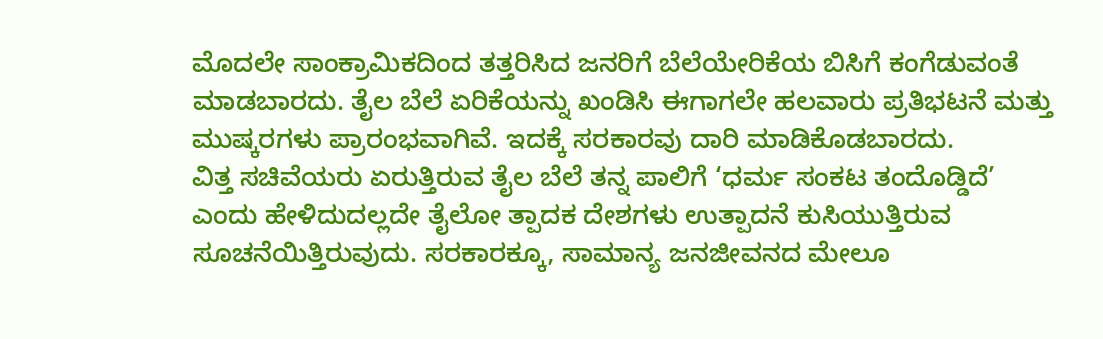ಮೊದಲೇ ಸಾಂಕ್ರಾಮಿಕದಿಂದ ತತ್ತರಿಸಿದ ಜನರಿಗೆ ಬೆಲೆಯೇರಿಕೆಯ ಬಿಸಿಗೆ ಕಂಗೆಡುವಂತೆ ಮಾಡಬಾರದು. ತೈಲ ಬೆಲೆ ಏರಿಕೆಯನ್ನು ಖಂಡಿಸಿ ಈಗಾಗಲೇ ಹಲವಾರು ಪ್ರತಿಭಟನೆ ಮತ್ತು ಮುಷ್ಕರಗಳು ಪ್ರಾರಂಭವಾಗಿವೆ. ಇದಕ್ಕೆ ಸರಕಾರವು ದಾರಿ ಮಾಡಿಕೊಡಬಾರದು.
ವಿತ್ತ ಸಚಿವೆಯರು ಏರುತ್ತಿರುವ ತೈಲ ಬೆಲೆ ತನ್ನ ಪಾಲಿಗೆ ‘ಧರ್ಮ ಸಂಕಟ ತಂದೊಡ್ಡಿದೆ’ ಎಂದು ಹೇಳಿದುದಲ್ಲದೇ ತೈಲೋ ತ್ಪಾದಕ ದೇಶಗಳು ಉತ್ಪಾದನೆ ಕುಸಿಯುತ್ತಿರುವ ಸೂಚನೆಯಿತ್ತಿರುವುದು. ಸರಕಾರಕ್ಕೂ, ಸಾಮಾನ್ಯ ಜನಜೀವನದ ಮೇಲೂ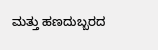ಮತ್ತು ಹಣದುಬ್ಬರದ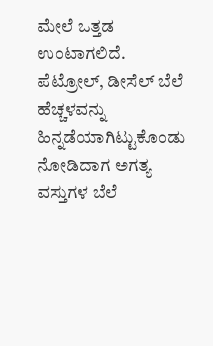ಮೇಲೆ ಒತ್ತಡ ಉಂಟಾಗಲಿದೆ. ಪೆಟ್ರೋಲ್, ಡೀಸೆಲ್ ಬೆಲೆ ಹೆಚ್ಚಳವನ್ನು ಹಿನ್ನಡೆಯಾಗಿಟ್ಟುಕೊಂಡು ನೋಡಿದಾಗ ಅಗತ್ಯ ವಸ್ತುಗಳ ಬೆಲೆ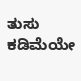ತುಸು ಕಡಿಮೆಯೇ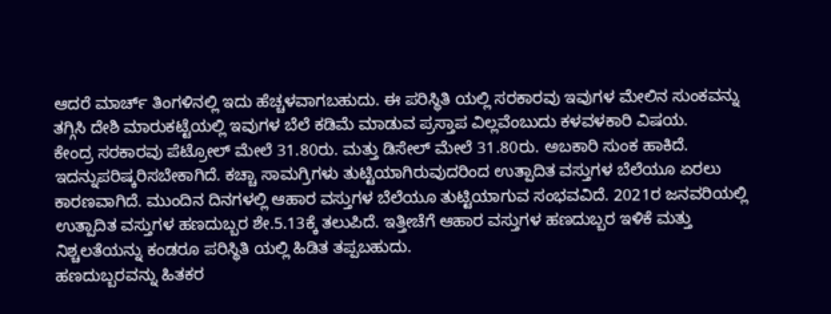ಆದರೆ ಮಾರ್ಚ್ ತಿಂಗಳಿನಲ್ಲಿ ಇದು ಹೆಚ್ಚಳವಾಗಬಹುದು. ಈ ಪರಿಸ್ಥಿತಿ ಯಲ್ಲಿ ಸರಕಾರವು ಇವುಗಳ ಮೇಲಿನ ಸುಂಕವನ್ನು ತಗ್ಗಿಸಿ ದೇಶಿ ಮಾರುಕಟ್ಟೆಯಲ್ಲಿ ಇವುಗಳ ಬೆಲೆ ಕಡಿಮೆ ಮಾಡುವ ಪ್ರಸ್ತಾಪ ವಿಲ್ಲವೆಂಬುದು ಕಳವಳಕಾರಿ ವಿಷಯ.
ಕೇಂದ್ರ ಸರಕಾರವು ಪೆಟ್ರೋಲ್ ಮೇಲೆ 31.80ರು. ಮತ್ತು ಡಿಸೇಲ್ ಮೇಲೆ 31.80ರು. ಅಬಕಾರಿ ಸುಂಕ ಹಾಕಿದೆ. ಇದನ್ನುಪರಿಷ್ಕರಿಸಬೇಕಾಗಿದೆ. ಕಚ್ಚಾ ಸಾಮಗ್ರಿಗಳು ತುಟ್ಟಿಯಾಗಿರುವುದರಿಂದ ಉತ್ಪಾದಿತ ವಸ್ತುಗಳ ಬೆಲೆಯೂ ಏರಲು ಕಾರಣವಾಗಿದೆ. ಮುಂದಿನ ದಿನಗಳಲ್ಲಿ ಆಹಾರ ವಸ್ತುಗಳ ಬೆಲೆಯೂ ತುಟ್ಟಿಯಾಗುವ ಸಂಭವವಿದೆ. 2021ರ ಜನವರಿಯಲ್ಲಿ ಉತ್ಪಾದಿತ ವಸ್ತುಗಳ ಹಣದುಬ್ಬರ ಶೇ.5.13ಕ್ಕೆ ತಲುಪಿದೆ. ಇತ್ತೀಚೆಗೆ ಆಹಾರ ವಸ್ತುಗಳ ಹಣದುಬ್ಬರ ಇಳಿಕೆ ಮತ್ತು ನಿಶ್ಚಲತೆಯನ್ನು ಕಂಡರೂ ಪರಿಸ್ಥಿತಿ ಯಲ್ಲಿ ಹಿಡಿತ ತಪ್ಪಬಹುದು.
ಹಣದುಬ್ಬರವನ್ನು ಹಿತಕರ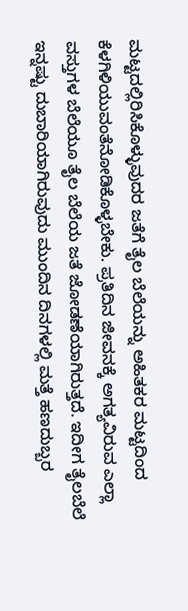ಮಟ್ಟದಲ್ಲಿರಿಸಿಕೊಳ್ಳುವುದರ ಜತೆಗೆ ತೈಲ ಬೆಲೆಯನ್ನು ಅಹಿತಕರ ಮಟ್ಟದಿಂದ ಕೆಳಗಿಳಿಯುವಂತೆನೋಡಿಕೊಳ್ಳಬೇಕು. ಪ್ರತಿದಿನ ಜೀವನಕ್ಕೆ ಅಗತ್ಯವಿರುವ ಎಲ್ಲಾ ವಸ್ತುಗಳ ಬೆಲೆಯೂ ತೈಲ ಬೆಲೆಯ ಜತೆ ಜೋಡಣೆಯಾಗಿರುತ್ತದೆ. ಇದೀಗ ತೈಲಬೆಲೆ ಇನ್ನಷ್ಟು ದುಬಾರಿಯಾಗಿರುವುದು ಮುಂದಿನ ದಿನಗಳಲ್ಲಿ ಮತ್ತೆ ಹಣದುಬ್ಬರ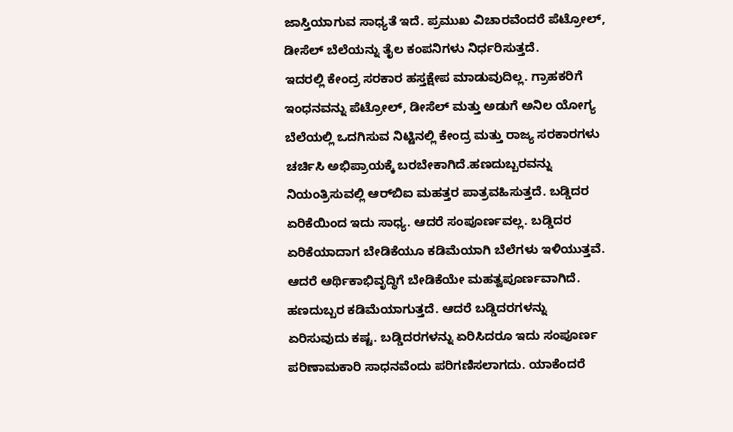ಜಾಸ್ತಿಯಾಗುವ ಸಾಧ್ಯತೆ ಇದೆ. ಪ್ರಮುಖ ವಿಚಾರವೆಂದರೆ ಪೆಟ್ರೋಲ್, ಡೀಸೆಲ್ ಬೆಲೆಯನ್ನು ತೈಲ ಕಂಪನಿಗಳು ನಿರ್ಧರಿಸುತ್ತದೆ.
ಇದರಲ್ಲಿ ಕೇಂದ್ರ ಸರಕಾರ ಹಸ್ತಕ್ಷೇಪ ಮಾಡುವುದಿಲ್ಲ. ಗ್ರಾಹಕರಿಗೆ ಇಂಧನವನ್ನು ಪೆಟ್ರೋಲ್, ಡೀಸೆಲ್ ಮತ್ತು ಅಡುಗೆ ಅನಿಲ ಯೋಗ್ಯ ಬೆಲೆಯಲ್ಲಿ ಒದಗಿಸುವ ನಿಟ್ಟಿನಲ್ಲಿ ಕೇಂದ್ರ ಮತ್ತು ರಾಜ್ಯ ಸರಕಾರಗಳು ಚರ್ಚಿಸಿ ಅಭಿಪ್ರಾಯಕ್ಕೆ ಬರಬೇಕಾಗಿದೆ.ಹಣದುಬ್ಬರವನ್ನು ನಿಯಂತ್ರಿಸುವಲ್ಲಿ ಆರ್‌ಬಿಐ ಮಹತ್ತರ ಪಾತ್ರವಹಿಸುತ್ತದೆ. ಬಡ್ಡಿದರ ಏರಿಕೆಯಿಂದ ಇದು ಸಾಧ್ಯ. ಆದರೆ ಸಂಪೂರ್ಣವಲ್ಲ. ಬಡ್ಡಿದರ ಏರಿಕೆಯಾದಾಗ ಬೇಡಿಕೆಯೂ ಕಡಿಮೆಯಾಗಿ ಬೆಲೆಗಳು ಇಳಿಯುತ್ತವೆ.
ಆದರೆ ಆರ್ಥಿಕಾಭಿವೃದ್ಧಿಗೆ ಬೇಡಿಕೆಯೇ ಮಹತ್ವಪೂರ್ಣವಾಗಿದೆ. ಹಣದುಬ್ಬರ ಕಡಿಮೆಯಾಗುತ್ತದೆ. ಆದರೆ ಬಡ್ಡಿದರಗಳನ್ನು ಏರಿಸುವುದು ಕಷ್ಟ. ಬಡ್ಡಿದರಗಳನ್ನು ಏರಿಸಿದರೂ ಇದು ಸಂಪೂರ್ಣ ಪರಿಣಾಮಕಾರಿ ಸಾಧನವೆಂದು ಪರಿಗಣಿಸಲಾಗದು. ಯಾಕೆಂದರೆ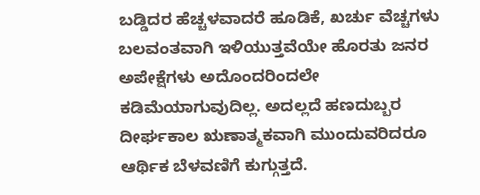ಬಡ್ಡಿದರ ಹೆಚ್ಚಳವಾದರೆ ಹೂಡಿಕೆ, ಖರ್ಚು ವೆಚ್ಚಗಳು ಬಲವಂತವಾಗಿ ಇಳಿಯುತ್ತವೆಯೇ ಹೊರತು ಜನರ ಅಪೇಕ್ಷೆಗಳು ಅದೊಂದರಿಂದಲೇ ಕಡಿಮೆಯಾಗುವುದಿಲ್ಲ. ಅದಲ್ಲದೆ ಹಣದುಬ್ಬರ ದೀರ್ಘಕಾಲ ಋಣಾತ್ಮಕವಾಗಿ ಮುಂದುವರಿದರೂ ಆರ್ಥಿಕ ಬೆಳವಣಿಗೆ ಕುಗ್ಗುತ್ತದೆ.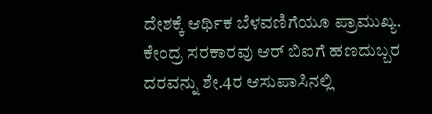ದೇಶಕ್ಕೆ ಆರ್ಥಿಕ ಬೆಳವಣಿಗೆಯೂ ಪ್ರಾಮುಖ್ಯ.
ಕೇಂದ್ರ ಸರಕಾರವು ಆರ್ ಬಿಐಗೆ ಹಣದುಬ್ಬರ ದರವನ್ನು ಶೇ.4ರ ಆಸುಪಾಸಿನಲ್ಲಿ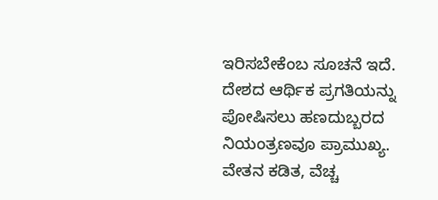ಇರಿಸಬೇಕೆಂಬ ಸೂಚನೆ ಇದೆ. ದೇಶದ ಆರ್ಥಿಕ ಪ್ರಗತಿಯನ್ನು ಪೋಷಿಸಲು ಹಣದುಬ್ಬರದ ನಿಯಂತ್ರಣವೂ ಪ್ರಾಮುಖ್ಯ. ವೇತನ ಕಡಿತ, ವೆಚ್ಚ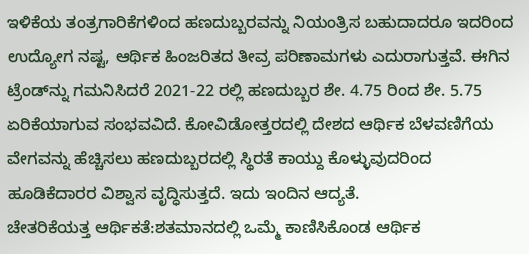ಇಳಿಕೆಯ ತಂತ್ರಗಾರಿಕೆಗಳಿಂದ ಹಣದುಬ್ಬರವನ್ನು ನಿಯಂತ್ರಿಸ ಬಹುದಾದರೂ ಇದರಿಂದ ಉದ್ಯೋಗ ನಷ್ಟ, ಆರ್ಥಿಕ ಹಿಂಜರಿತದ ತೀವ್ರ ಪರಿಣಾಮಗಳು ಎದುರಾಗುತ್ತವೆ. ಈಗಿನ ಟ್ರೆಂಡ್‌ನ್ನು ಗಮನಿಸಿದರೆ 2021-22 ರಲ್ಲಿ ಹಣದುಬ್ಬರ ಶೇ. 4.75 ರಿಂದ ಶೇ. 5.75 ಏರಿಕೆಯಾಗುವ ಸಂಭವವಿದೆ. ಕೋವಿಡೋತ್ತರದಲ್ಲಿ ದೇಶದ ಆರ್ಥಿಕ ಬೆಳವಣಿಗೆಯ ವೇಗವನ್ನು ಹೆಚ್ಚಿಸಲು ಹಣದುಬ್ಬರದಲ್ಲಿ ಸ್ಥಿರತೆ ಕಾಯ್ದು ಕೊಳ್ಳುವುದರಿಂದ ಹೂಡಿಕೆದಾರರ ವಿಶ್ವಾಸ ವೃದ್ಧಿಸುತ್ತದೆ. ಇದು ಇಂದಿನ ಆದ್ಯತೆ.
ಚೇತರಿಕೆಯತ್ತ ಆರ್ಥಿಕತೆ:ಶತಮಾನದಲ್ಲಿ ಒಮ್ಮೆ ಕಾಣಿಸಿಕೊಂಡ ಆರ್ಥಿಕ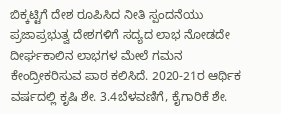ಬಿಕ್ಕಟ್ಟಿಗೆ ದೇಶ ರೂಪಿಸಿದ ನೀತಿ ಸ್ಪಂದನೆಯು ಪ್ರಜಾಪ್ರಭುತ್ವ ದೇಶಗಳಿಗೆ ಸದ್ಯದ ಲಾಭ ನೋಡದೇ ದೀರ್ಘಕಾಲಿನ ಲಾಭಗಳ ಮೇಲೆ ಗಮನ ಕೇಂದ್ರೀಕರಿಸುವ ಪಾಠ ಕಲಿಸಿದೆ. 2020-21ರ ಆರ್ಥಿಕ ವರ್ಷದಲ್ಲಿ ಕೃಷಿ ಶೇ. 3.4ಬೆಳವಣಿಗೆ, ಕೈಗಾರಿಕೆ ಶೇ.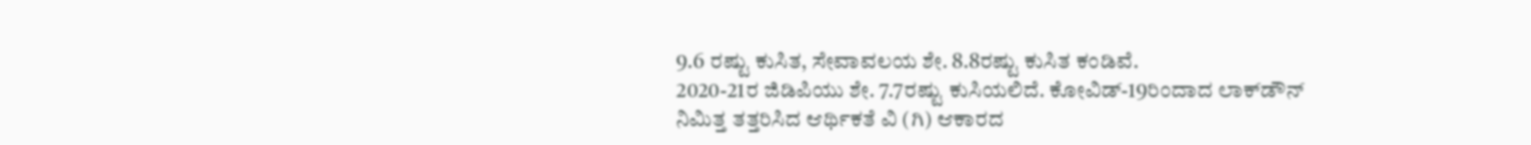9.6 ರಷ್ಟು ಕುಸಿತ, ಸೇವಾವಲಯ ಶೇ. 8.8ರಷ್ಟು ಕುಸಿತ ಕಂಡಿವೆ.
2020-21ರ ಜಿಡಿಪಿಯು ಶೇ. 7.7ರಷ್ಟು ಕುಸಿಯಲಿದೆ. ಕೋವಿಡ್-19ರಿಂದಾದ ಲಾಕ್‌ಡೌನ್ ನಿಮಿತ್ತ ತತ್ತರಿಸಿದ ಆರ್ಥಿಕತೆ ವಿ (ಗಿ) ಆಕಾರದ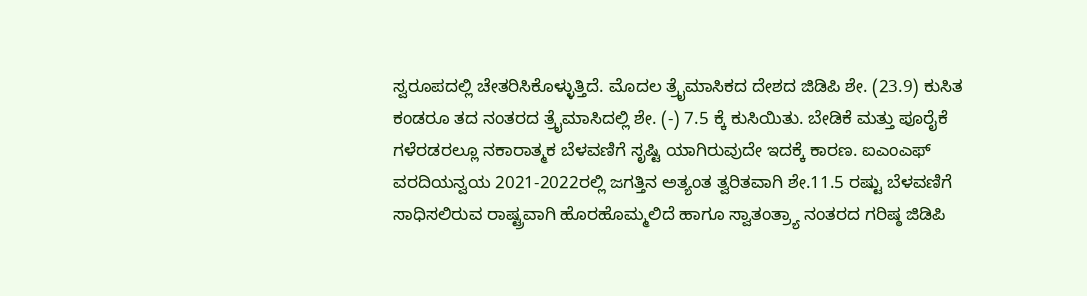ಸ್ವರೂಪದಲ್ಲಿ ಚೇತರಿಸಿಕೊಳ್ಳುತ್ತಿದೆ. ಮೊದಲ ತ್ರೈಮಾಸಿಕದ ದೇಶದ ಜಿಡಿಪಿ ಶೇ. (23.9) ಕುಸಿತ ಕಂಡರೂ ತದ ನಂತರದ ತ್ರೈಮಾಸಿದಲ್ಲಿ ಶೇ. (-) 7.5 ಕ್ಕೆ ಕುಸಿಯಿತು. ಬೇಡಿಕೆ ಮತ್ತು ಪೂರೈಕೆ ಗಳೆರಡರಲ್ಲೂ ನಕಾರಾತ್ಮಕ ಬೆಳವಣಿಗೆ ಸೃಷ್ಟಿ ಯಾಗಿರುವುದೇ ಇದಕ್ಕೆ ಕಾರಣ. ಐಎಂಎಫ್  ವರದಿಯನ್ವಯ 2021-2022ರಲ್ಲಿ ಜಗತ್ತಿನ ಅತ್ಯಂತ ತ್ವರಿತವಾಗಿ ಶೇ.11.5 ರಷ್ಟು ಬೆಳವಣಿಗೆ ಸಾಧಿಸಲಿರುವ ರಾಷ್ಟ್ರವಾಗಿ ಹೊರಹೊಮ್ಮಲಿದೆ ಹಾಗೂ ಸ್ವಾತಂತ್ರ್ಯಾ ನಂತರದ ಗರಿಷ್ಠ ಜಿಡಿಪಿ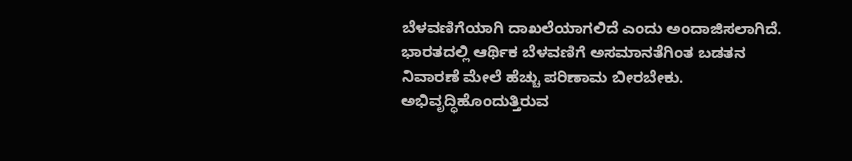ಬೆಳವಣಿಗೆಯಾಗಿ ದಾಖಲೆಯಾಗಲಿದೆ ಎಂದು ಅಂದಾಜಿಸಲಾಗಿದೆ.
ಭಾರತದಲ್ಲಿ ಆರ್ಥಿಕ ಬೆಳವಣಿಗೆ ಅಸಮಾನತೆಗಿಂತ ಬಡತನ ನಿವಾರಣೆ ಮೇಲೆ ಹೆಚ್ಚು ಪರಿಣಾಮ ಬೀರಬೇಕು. ಅಭಿವೃದ್ಧಿಹೊಂದುತ್ತಿರುವ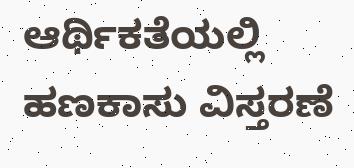ಆರ್ಥಿಕತೆಯಲ್ಲಿ ಹಣಕಾಸು ವಿಸ್ತರಣೆ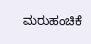ಮರುಹಂಚಿಕೆ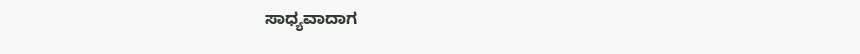ಸಾಧ್ಯವಾದಾಗ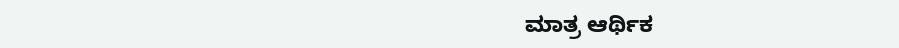ಮಾತ್ರ ಆರ್ಥಿಕ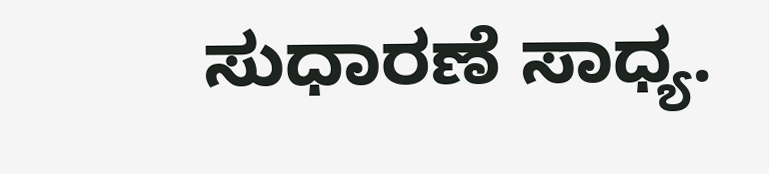ಸುಧಾರಣೆ ಸಾಧ್ಯ.